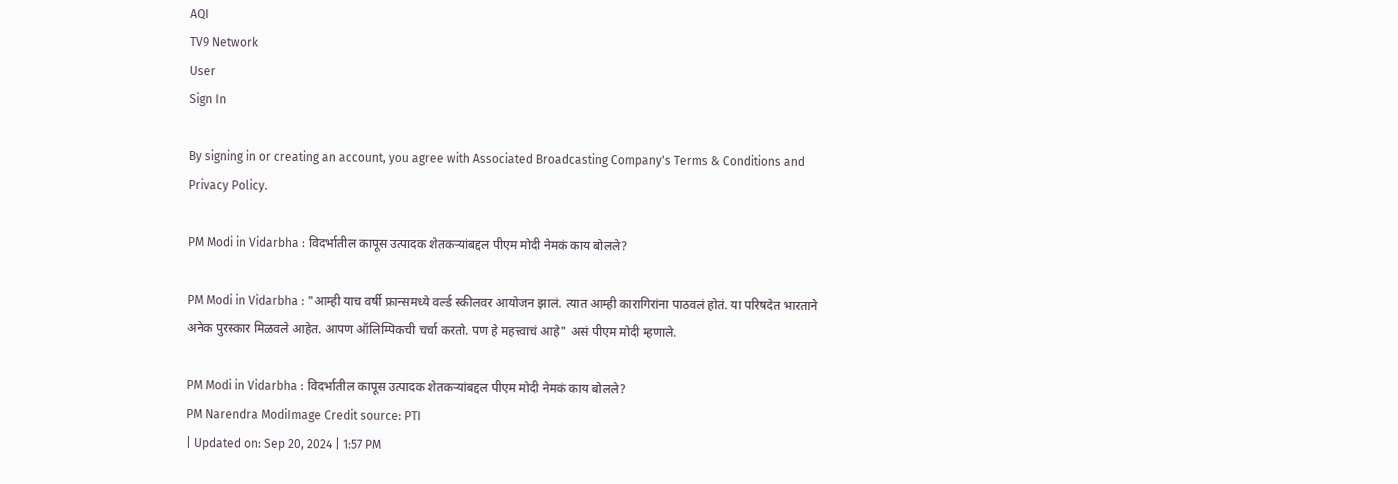AQI
TV9 Network
User
Sign In

By signing in or creating an account, you agree with Associated Broadcasting Company's Terms & Conditions and Privacy Policy.

PM Modi in Vidarbha : विदर्भातील कापूस उत्पादक शेतकऱ्यांबद्दल पीएम मोदी नेमकं काय बोलले?

PM Modi in Vidarbha : "आम्ही याच वर्षी फ्रान्समध्ये वर्ल्ड स्कीलवर आयोजन झालं. त्यात आम्ही कारागिरांना पाठवलं होतं. या परिषदेत भारताने अनेक पुरस्कार मिळवले आहेत. आपण ऑलिम्पिकची चर्चा करतो. पण हे महत्त्वाचं आहे" असं पीएम मोदी म्हणाले.

PM Modi in Vidarbha : विदर्भातील कापूस उत्पादक शेतकऱ्यांबद्दल पीएम मोदी नेमकं काय बोलले?
PM Narendra ModiImage Credit source: PTI
| Updated on: Sep 20, 2024 | 1:57 PM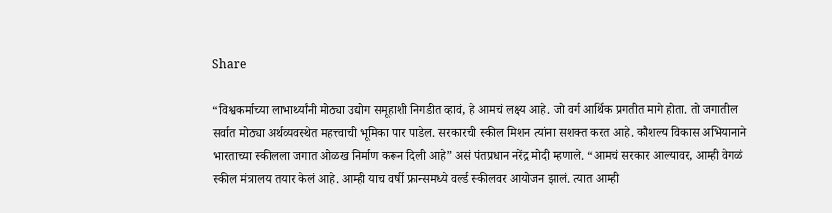Share

“विश्वकर्माच्या लाभार्थ्यांनी मोठ्या उद्योग समूहाशी निगडीत व्हावं, हे आमचं लक्ष्य आहे. जो वर्ग आर्थिक प्रगतीत मागे होता. तो जगातील सर्वात मोठ्या अर्थव्यवस्थेत महत्त्वाची भूमिका पार पाडेल. सरकारची स्कील मिशन त्यांना सशक्त करत आहे. कौशल्य विकास अभियानाने भारताच्या स्कीलला जगात ओळख निर्माण करून दिली आहे” असं पंतप्रधान नरेंद्र मोदी म्हणाले. “आमचं सरकार आल्यावर, आम्ही वेगळं स्कील मंत्रालय तयार केलं आहे. आम्ही याच वर्षी फ्रान्समध्ये वर्ल्ड स्कीलवर आयोजन झालं. त्यात आम्ही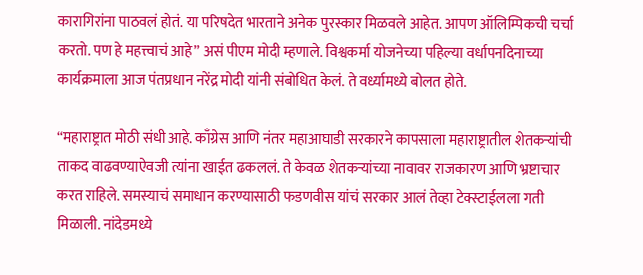कारागिरांना पाठवलं होतं. या परिषदेत भारताने अनेक पुरस्कार मिळवले आहेत. आपण ऑलिम्पिकची चर्चा करतो. पण हे महत्त्वाचं आहे” असं पीएम मोदी म्हणाले. विश्वकर्मा योजनेच्या पहिल्या वर्धापनदिनाच्या कार्यक्रमाला आज पंतप्रधान नरेंद्र मोदी यांनी संबोधित केलं. ते वर्ध्यामध्ये बोलत होते.

“महाराष्ट्रात मोठी संधी आहे. काँग्रेस आणि नंतर महाआघाडी सरकारने कापसाला महाराष्ट्रातील शेतकऱ्यांची ताकद वाढवण्याऐवजी त्यांना खाईत ढकललं. ते केवळ शेतकऱ्यांच्या नावावर राजकारण आणि भ्रष्टाचार करत राहिले. समस्याचं समाधान करण्यासाठी फडणवीस यांचं सरकार आलं तेव्हा टेक्स्टाईलला गती मिळाली. नांदेडमध्ये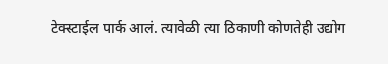टेक्स्टाईल पार्क आलं. त्यावेळी त्या ठिकाणी कोणतेही उद्योग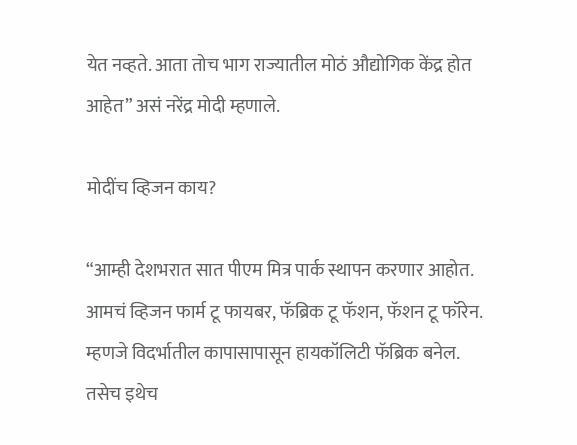येत नव्हते. आता तोच भाग राज्यातील मोठं औद्योगिक केंद्र होत आहेत” असं नरेंद्र मोदी म्हणाले.

मोदींच व्हिजन काय?

“आम्ही देशभरात सात पीएम मित्र पार्क स्थापन करणार आहोत. आमचं व्हिजन फार्म टू फायबर, फॅब्रिक टू फॅशन, फॅशन टू फॉरेन. म्हणजे विदर्भातील कापासापासून हायकॉलिटी फॅब्रिक बनेल. तसेच इथेच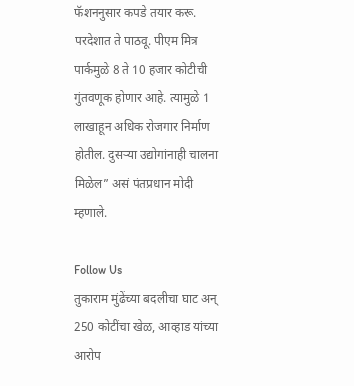फॅशननुसार कपडे तयार करू. परदेशात ते पाठवू. पीएम मित्र पार्कमुळे 8 ते 10 हजार कोटीची गुंतवणूक होणार आहे. त्यामुळे 1 लाखाहून अधिक रोजगार निर्माण होतील. दुसऱ्या उद्योगांनाही चालना मिळेल” असं पंतप्रधान मोदी म्हणाले.

Follow Us
तुकाराम मुंढेंच्या बदलीचा घाट अन् 250 कोटींचा खेळ, आव्हाड यांच्या आरोप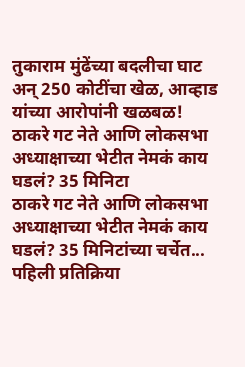तुकाराम मुंढेंच्या बदलीचा घाट अन् 250 कोटींचा खेळ, आव्हाड यांच्या आरोपांनी खळबळ!
ठाकरे गट नेते आणि लोकसभा अध्याक्षाच्या भेटीत नेमकं काय घडलं? 35 मिनिटा
ठाकरे गट नेते आणि लोकसभा अध्याक्षाच्या भेटीत नेमकं काय घडलं? 35 मिनिटांच्या चर्चेत... पहिली प्रतिक्रिया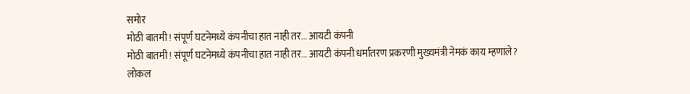समोर
मोठी बातमी! संपूर्ण घटनेमध्ये कंपनीचा हात नाही तर... आयटी कंपनी
मोठी बातमी! संपूर्ण घटनेमध्ये कंपनीचा हात नाही तर... आयटी कंपनी धर्मांतरण प्रकरणी मुख्यमंत्री नेमकं काय म्हणाले?
लोकल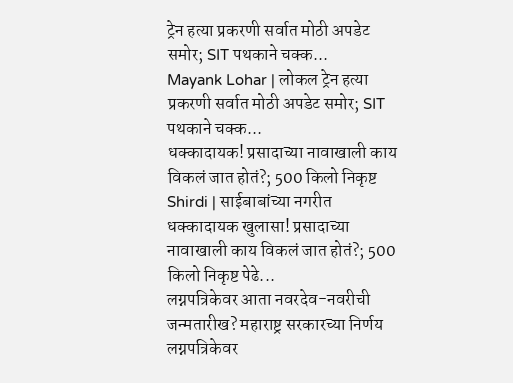ट्रेन हत्या प्रकरणी सर्वात मोठी अपडेट समोर; SIT पथकाने चक्क...
Mayank Lohar | लोकल ट्रेन हत्या प्रकरणी सर्वात मोठी अपडेट समोर; SIT पथकाने चक्क...
धक्कादायक! प्रसादाच्या नावाखाली काय विकलं जात होतं?; 500 किलो निकृष्ट
Shirdi | साईबाबांच्या नगरीत धक्कादायक खुलासा! प्रसादाच्या नावाखाली काय विकलं जात होतं?; 500 किलो निकृष्ट पेढे...
लग्नपत्रिकेवर आता नवरदेव-नवरीची जन्मतारीख? महाराष्ट्र सरकारच्या निर्णय
लग्नपत्रिकेवर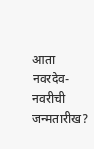आता नवरदेव-नवरीची जन्मतारीख?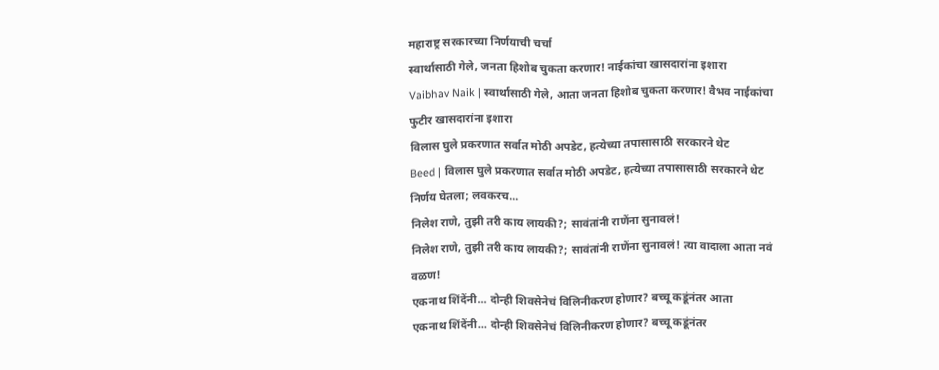महाराष्ट्र सरकारच्या निर्णयाची चर्चा
स्वार्थासाठी गेले, जनता हिशोब चुकता करणार! नाईकांचा खासदारांना इशारा
Vaibhav Naik | स्वार्थासाठी गेले, आता जनता हिशोब चुकता करणार! वैभव नाईकांचा फुटीर खासदारांना इशारा
विलास घुले प्रकरणात सर्वात मोठी अपडेट, हत्येच्या तपासासाठी सरकारने थेट
Beed | विलास घुले प्रकरणात सर्वात मोठी अपडेट, हत्येच्या तपासासाठी सरकारने थेट निर्णय घेतला; लवकरच...
निलेश राणे, तुझी तरी काय लायकी?; सावंतांनी राणेंना सुनावलं!
निलेश राणे, तुझी तरी काय लायकी?; सावंतांनी राणेंना सुनावलं! त्या वादाला आता नवं वळण!
एकनाथ शिंदेंनी... दोन्ही शिवसेनेचं विलिनीकरण होणार? बच्चू कडूंनंतर आता
एकनाथ शिंदेंनी... दोन्ही शिवसेनेचं विलिनीकरण होणार? बच्चू कडूंनंतर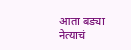आता बड्या नेत्याचं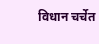विधान चर्चेत